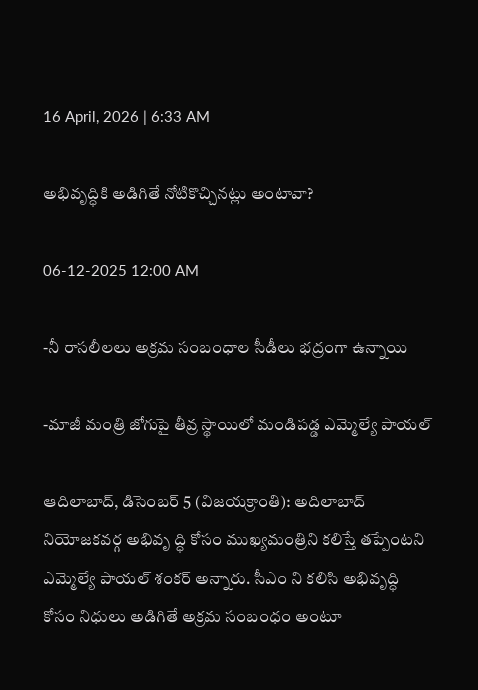16 April, 2026 | 6:33 AM

అభివృద్ధికి అడిగితే నోటికొచ్చినట్లు అంటావా?

06-12-2025 12:00 AM

-నీ రాసలీలలు అక్రమ సంబంధాల సీడీలు భద్రంగా ఉన్నాయి

-మాజీ మంత్రి జోగుపై తీవ్ర స్థాయిలో మండిపడ్డ ఎమ్మెల్యే పాయల్

ఆదిలాబాద్, డిసెంబర్ 5 (విజయక్రాంతి): అదిలాబాద్ నియోజకవర్గ అభివృ ద్ధి కోసం ముఖ్యమంత్రిని కలిస్తే తప్పేంటని ఎమ్మెల్యే పాయల్ శంకర్ అన్నారు. సీఎం ని కలిసి అభివృద్ధి కోసం నిధులు అడిగితే అక్రమ సంబంధం అంటూ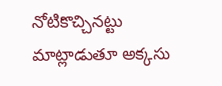నోటికొచ్చినట్టు మాట్లాడుతూ అక్కసు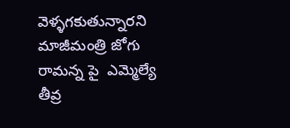వెళ్ళగకుతున్నారని మాజీమంత్రి జోగు రామన్న పై  ఎమ్మెల్యే తీవ్ర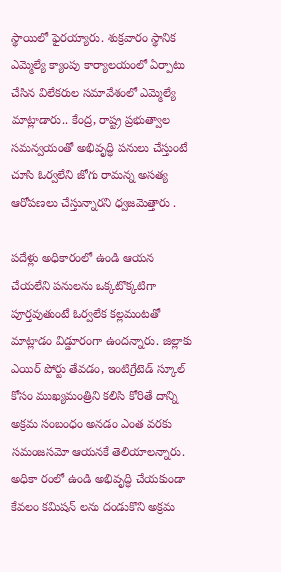స్థాయిలో ఫైరయ్యారు. శుక్రవారం స్థానిక ఎమ్మెల్యే క్యాంపు కార్యాలయంలో ఏర్పాటు చేసిన విలేకరుల సమావేశంలో ఎమ్మెల్యే మాట్లాడారు.. కేంద్ర, రాష్ట్ర ప్రభుత్వాల సమన్వయంతో అభివృద్ధి పనులు చేస్తుంటే చూసి ఓర్వలేని జోగు రామన్న అసత్య ఆరోపణలు చేస్తున్నారని ధ్వజమెత్తారు .

పదేళ్లు అధికారంలో ఉండి ఆయన చేయలేని పనులను ఒక్కటొక్కటిగా పూర్తవుతుంటే ఓర్వలేక కల్లమంటతో మాట్లాడం విడ్డూరంగా ఉందన్నారు. జిల్లాకు ఎయిర్ పోర్టు తేవడం, ఇంటిగ్రేటెడ్ స్కూల్ కోసం ముఖ్యమంత్రిని కలిసి కోరితే దాన్ని అక్రమ సంబంధం అనడం ఎంత వరకు సమంజసమో ఆయనకే తెలియాలన్నారు. అధికా రంలో ఉండి అభివృద్ధి చేయకుండా కేవలం కమిషన్ లను దండుకొని అక్రమ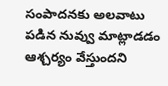సంపాదనకు అలవాటు పడిన నువ్వు మాట్లాడడం ఆశ్చర్యం వేస్తుందని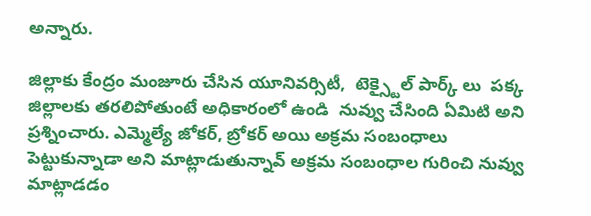అన్నారు.

జిల్లాకు కేంద్రం మంజూరు చేసిన యూనివర్సిటీ,  టెక్స్టైల్ పార్క్ లు  పక్క జిల్లాలకు తరలిపోతుంటే అధికారంలో ఉండి  నువ్వు చేసింది ఏమిటి అని ప్రశ్నించారు. ఎమ్మెల్యే జోకర్, బ్రోకర్ అయి అక్రమ సంబంధాలు పెట్టుకున్నాడా అని మాట్లాడుతున్నావ్ అక్రమ సంబంధాల గురించి నువ్వు మాట్లాడడం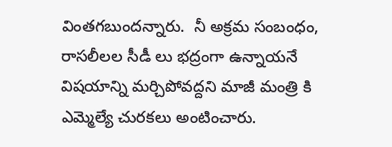వింతగబుందన్నారు.  నీ అక్రమ సంబంధం, రాసలీలల సీడీ లు భద్రంగా ఉన్నాయనే విషయాన్ని మర్చిపోవద్దని మాజీ మంత్రి కి ఎమ్మెల్యే చురకలు అంటించారు.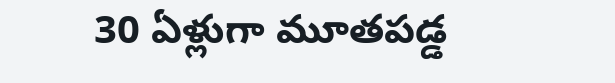30 ఏళ్లుగా మూతపడ్డ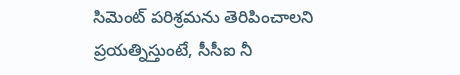సిమెంట్ పరిశ్రమను తెరిపించాలని ప్రయత్నిస్తుంటే, సీసీఐ నీ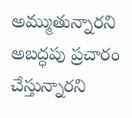అమ్ముతున్నారని అబద్ధపు ప్రచారం చేస్తున్నారని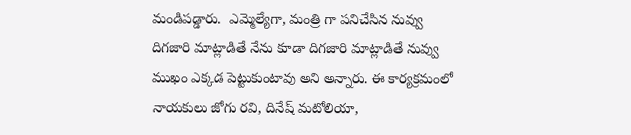మండిపడ్డారు.  ఎమ్మెల్యేగా, మంత్రి గా పనిచేసిన నువ్వు దిగజారి మాట్లాడితే నేను కూడా దిగజారి మాట్లాడితే నువ్వు ముఖం ఎక్కడ పెట్టుకుంటావు అని అన్నారు. ఈ కార్యక్రమంలో నాయకులు జోగు రవి, దినేష్ మటోలియా,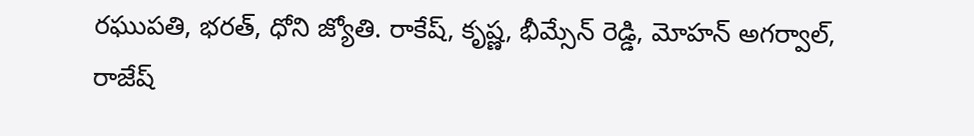రఘుపతి, భరత్, ధోని జ్యోతి. రాకేష్, కృష్ణ, భీమ్సేన్ రెడ్డి, మోహన్ అగర్వాల్,  రాజేష్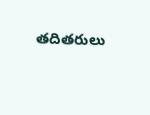తదితరులు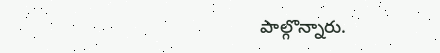పాల్గొన్నారు.